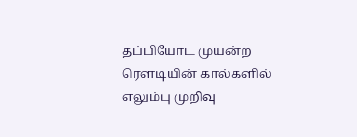தப்பியோட முயன்ற ரெளடியின் கால்களில் எலும்பு முறிவு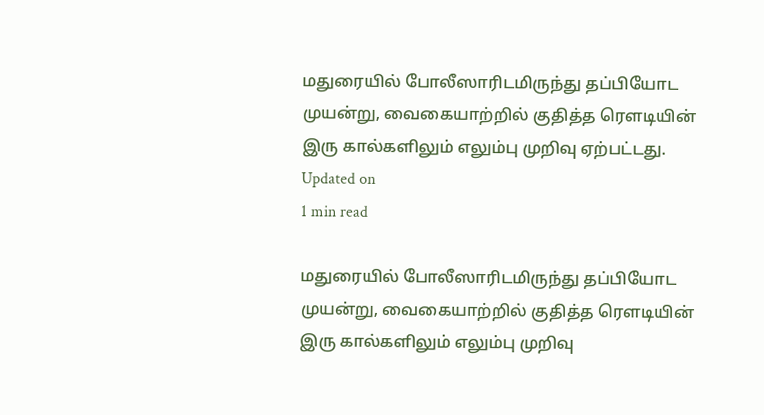மதுரையில் போலீஸாரிடமிருந்து தப்பியோட முயன்று, வைகையாற்றில் குதித்த ரெளடியின் இரு கால்களிலும் எலும்பு முறிவு ஏற்பட்டது.
Updated on
1 min read

மதுரையில் போலீஸாரிடமிருந்து தப்பியோட முயன்று, வைகையாற்றில் குதித்த ரெளடியின் இரு கால்களிலும் எலும்பு முறிவு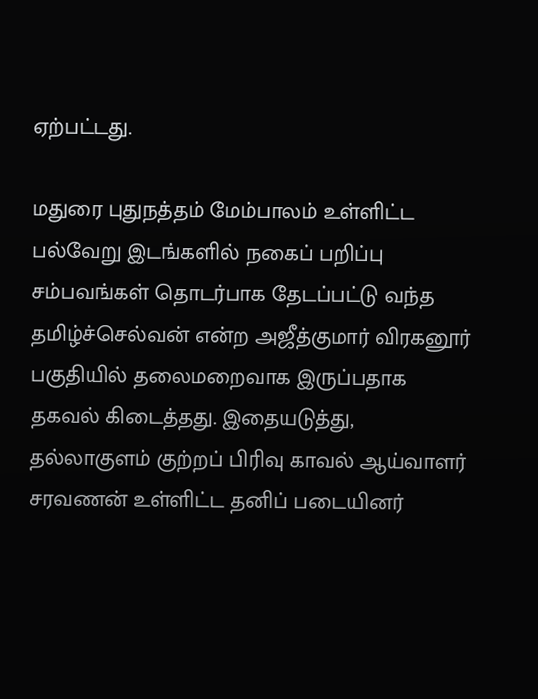ஏற்பட்டது.

மதுரை புதுநத்தம் மேம்பாலம் உள்ளிட்ட பல்வேறு இடங்களில் நகைப் பறிப்பு சம்பவங்கள் தொடர்பாக தேடப்பட்டு வந்த தமிழ்ச்செல்வன் என்ற அஜீத்குமார் விரகனூர் பகுதியில் தலைமறைவாக இருப்பதாக தகவல் கிடைத்தது. இதையடுத்து, தல்லாகுளம் குற்றப் பிரிவு காவல் ஆய்வாளர் சரவணன் உள்ளிட்ட தனிப் படையினர்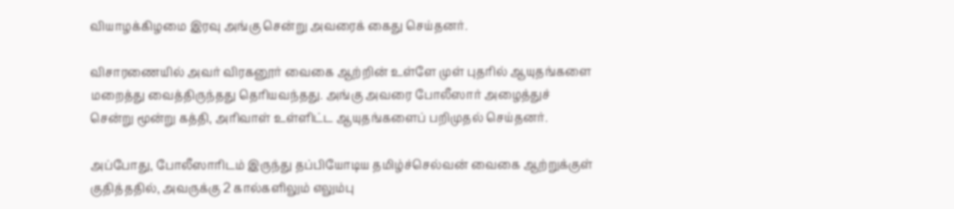வியாழக்கிழமை இரவு அங்கு சென்று அவரைக் கைது செய்தனர்.

விசாரணையில் அவர் விரகனூர் வைகை ஆற்றின் உள்ளே முள் புதரில் ஆயுதங்களை மறைத்து வைத்திருந்தது தெரியவந்தது. அங்கு அவரை போலீஸார் அழைத்துச் சென்று மூன்று கத்தி, அரிவாள் உள்ளிட்ட ஆயுதங்களைப் பறிமுதல் செய்தனர்.

அப்போது, போலீஸாரிடம் இருந்து தப்பியோடிய தமிழ்ச்செல்வன் வைகை ஆற்றுக்குள் குதித்ததில், அவருக்கு 2 கால்களிலும் எலும்பு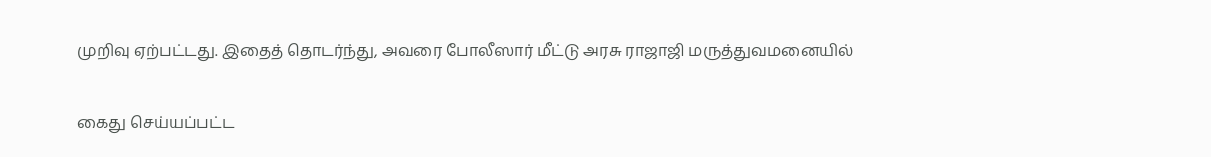முறிவு ஏற்பட்டது. இதைத் தொடர்ந்து, அவரை போலீஸார் மீட்டு அரசு ராஜாஜி மருத்துவமனையில்

கைது செய்யப்பட்ட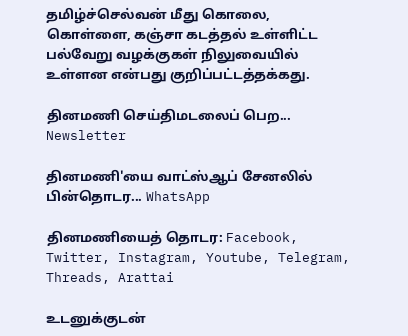தமிழ்ச்செல்வன் மீது கொலை, கொள்ளை, கஞ்சா கடத்தல் உள்ளிட்ட பல்வேறு வழக்குகள் நிலுவையில் உள்ளன என்பது குறிப்பட்டத்தக்கது.

தினமணி செய்திமடலைப் பெற... Newsletter

தினமணி'யை வாட்ஸ்ஆப் சேனலில் பின்தொடர... WhatsApp

தினமணியைத் தொடர: Facebook, Twitter, Instagram, Youtube, Telegram, Threads, Arattai

உடனுக்குடன்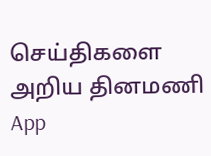செய்திகளை அறிய தினமணி App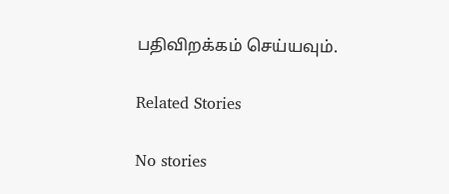பதிவிறக்கம் செய்யவும்.

Related Stories

No stories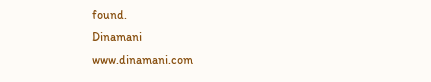found.
Dinamani
www.dinamani.com